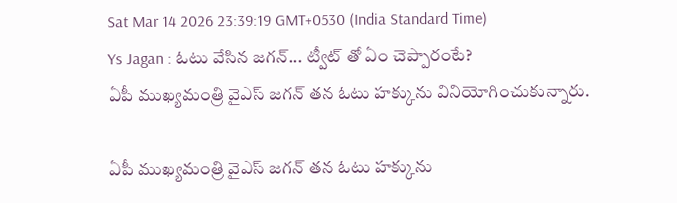Sat Mar 14 2026 23:39:19 GMT+0530 (India Standard Time)
Ys Jagan : ఓటు వేసిన జగన్... ట్వీట్ తో ఏం చెప్పారంటే?
ఏపీ ముఖ్యమంత్రి వైఎస్ జగన్ తన ఓటు హక్కును వినియోగించుకున్నారు.

ఏపీ ముఖ్యమంత్రి వైఎస్ జగన్ తన ఓటు హక్కును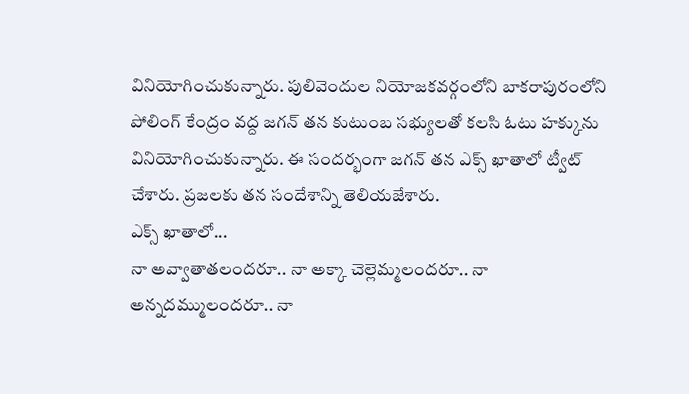వినియోగించుకున్నారు. పులివెందుల నియోజకవర్గంలోని బాకరాపురంలోని పోలింగ్ కేంద్రం వద్ద జగన్ తన కుటుంబ సభ్యులతో కలసి ఓటు హక్కును వినియోగించుకున్నారు. ఈ సందర్భంగా జగన్ తన ఎక్స్ ఖాతాలో ట్వీట్ చేశారు. ప్రజలకు తన సందేశాన్ని తెలియజేశారు.
ఎక్స్ ఖాతాలో...
నా అవ్వాతాతలందరూ.. నా అక్కా చెల్లెమ్మలందరూ.. నా అన్నదమ్ములందరూ.. నా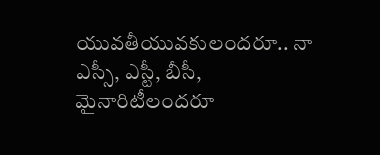యువతీయువకులందరూ.. నా ఎస్సీ, ఎస్టీ, బీసీ, మైనారిటీలందరూ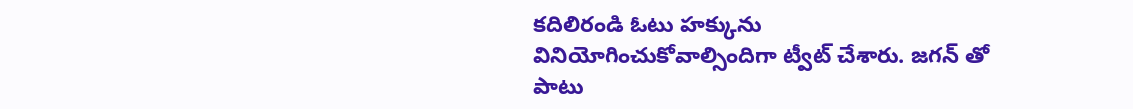కదిలిరండి ఓటు హక్కును వినియోగించుకోవాల్సిందిగా ట్వీట్ చేశారు. జగన్ తో పాటు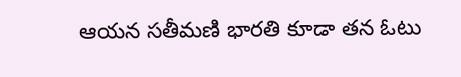ఆయన సతీమణి భారతి కూడా తన ఓటు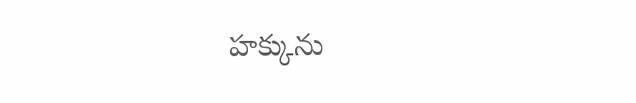హక్కును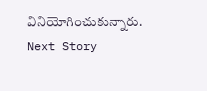వినియోగించుకున్నారు.
Next Story